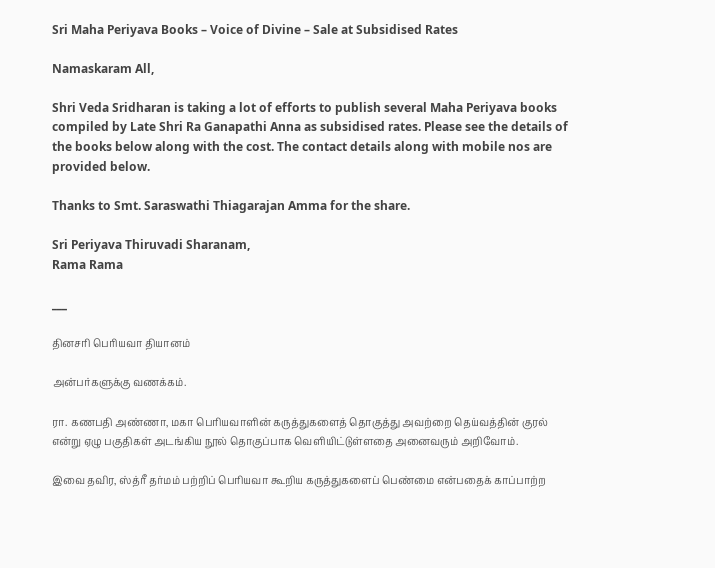Sri Maha Periyava Books – Voice of Divine – Sale at Subsidised Rates

Namaskaram All,

Shri Veda Sridharan is taking a lot of efforts to publish several Maha Periyava books compiled by Late Shri Ra Ganapathi Anna as subsidised rates. Please see the details of the books below along with the cost. The contact details along with mobile nos are provided below.

Thanks to Smt. Saraswathi Thiagarajan Amma for the share.

Sri Periyava Thiruvadi Sharanam,
Rama Rama

___

தினசரி பெரியவா தியானம்

அன்பர்களுக்கு வணக்கம்.

ரா. கணபதி அண்ணா, மகா பெரியவாளின் கருத்துகளைத் தொகுத்து அவற்றை தெய்வத்தின் குரல் என்று ஏழு பகுதிகள் அடங்கிய நூல் தொகுப்பாக வெளியிட்டுள்ளதை அனைவரும் அறிவோம்.

இவை தவிர, ஸ்த்ரீ தர்மம் பற்றிப் பெரியவா கூறிய கருத்துகளைப் பெண்மை என்பதைக் காப்பாற்ற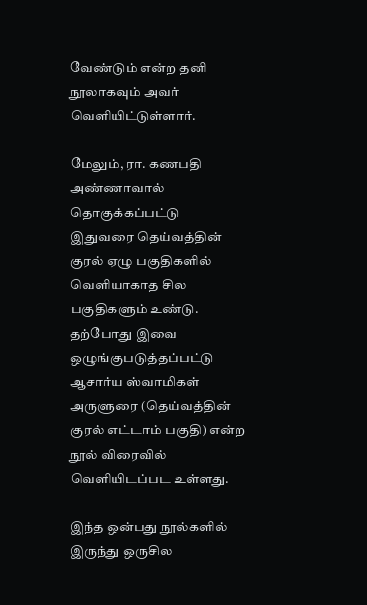வேண்டும் என்ற தனி நூலாகவும் அவர் வெளியிட்டுள்ளார்.

மேலும், ரா. கணபதி அண்ணாவால் தொகுக்கப்பட்டு இதுவரை தெய்வத்தின் குரல் ஏழு பகுதிகளில் வெளியாகாத சில பகுதிகளும் உண்டு. தற்போது இவை ஒழுங்குபடுத்தப்பட்டு ஆசார்ய ஸ்வாமிகள் அருளுரை (தெய்வத்தின் குரல் எட்டாம் பகுதி) என்ற நூல் விரைவில் வெளியிடப்பட உள்ளது.

இந்த ஒன்பது நூல்களில் இருந்து ஒருசில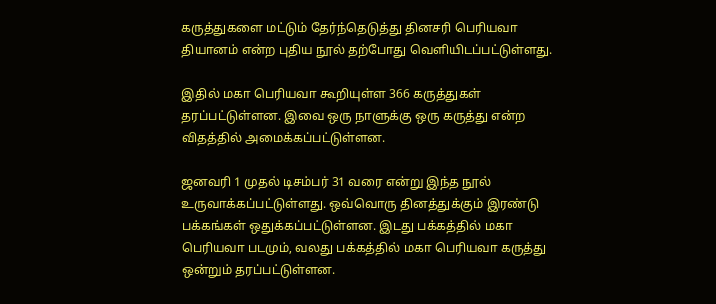கருத்துகளை மட்டும் தேர்ந்தெடுத்து தினசரி பெரியவா தியானம் என்ற புதிய நூல் தற்போது வெளியிடப்பட்டுள்ளது.

இதில் மகா பெரியவா கூறியுள்ள 366 கருத்துகள் தரப்பட்டுள்ளன. இவை ஒரு நாளுக்கு ஒரு கருத்து என்ற விதத்தில் அமைக்கப்பட்டுள்ளன.

ஜனவரி 1 முதல் டிசம்பர் 31 வரை என்று இந்த நூல் உருவாக்கப்பட்டுள்ளது. ஒவ்வொரு தினத்துக்கும் இரண்டு பக்கங்கள் ஒதுக்கப்பட்டுள்ளன. இடது பக்கத்தில் மகா பெரியவா படமும், வலது பக்கத்தில் மகா பெரியவா கருத்து ஒன்றும் தரப்பட்டுள்ளன.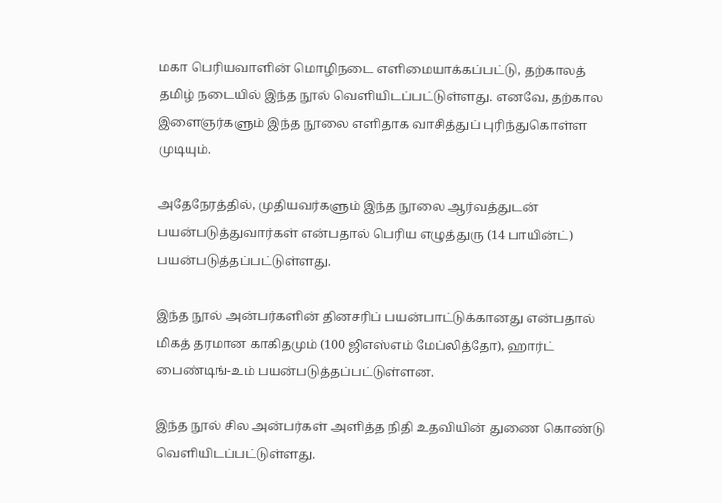மகா பெரியவாளின் மொழிநடை எளிமையாக்கப்பட்டு, தற்காலத் தமிழ் நடையில் இந்த நூல் வெளியிடப்பட்டுள்ளது. எனவே, தற்கால இளைஞர்களும் இந்த நூலை எளிதாக வாசித்துப் புரிந்துகொள்ள முடியும்.

அதேநேரத்தில், முதியவர்களும் இந்த நூலை ஆர்வத்துடன் பயன்படுத்துவார்கள் என்பதால் பெரிய எழுத்துரு (14 பாயின்ட்) பயன்படுத்தப்பட்டுள்ளது.

இந்த நூல் அன்பர்களின் தினசரிப் பயன்பாட்டுக்கானது என்பதால் மிகத் தரமான காகிதமும் (100 ஜிஎஸ்எம் மேப்லித்தோ), ஹார்ட் பைண்டிங்-உம் பயன்படுத்தப்பட்டுள்ளன.

இந்த நூல் சில அன்பர்கள் அளித்த நிதி உதவியின் துணை கொண்டு வெளியிடப்பட்டுள்ளது.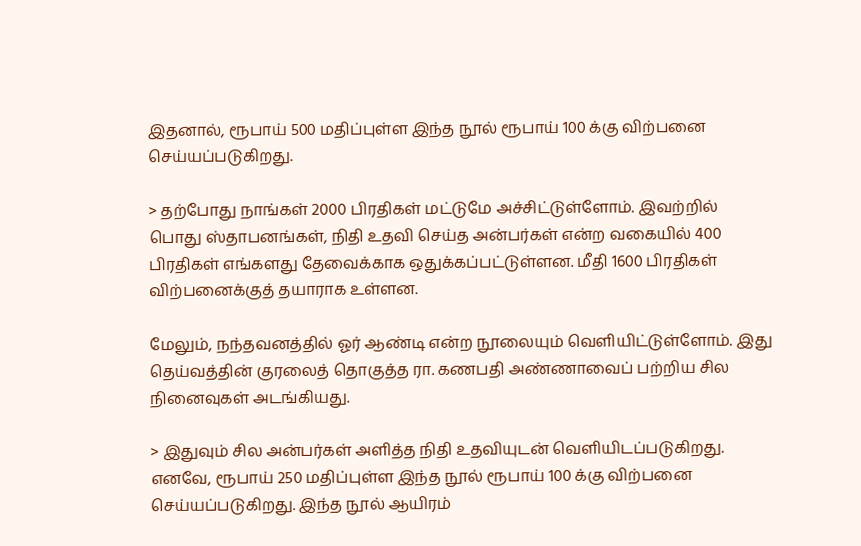இதனால், ரூபாய் 500 மதிப்புள்ள இந்த நூல் ரூபாய் 100 க்கு விற்பனை செய்யப்படுகிறது.

> தற்போது நாங்கள் 2000 பிரதிகள் மட்டுமே அச்சிட்டுள்ளோம். இவற்றில் பொது ஸ்தாபனங்கள், நிதி உதவி செய்த அன்பர்கள் என்ற வகையில் 400 பிரதிகள் எங்களது தேவைக்காக ஒதுக்கப்பட்டுள்ளன. மீதி 1600 பிரதிகள் விற்பனைக்குத் தயாராக உள்ளன.

மேலும், நந்தவனத்தில் ஓர் ஆண்டி என்ற நூலையும் வெளியிட்டுள்ளோம். இது தெய்வத்தின் குரலைத் தொகுத்த ரா. கணபதி அண்ணாவைப் பற்றிய சில நினைவுகள் அடங்கியது.

> இதுவும் சில அன்பர்கள் அளித்த நிதி உதவியுடன் வெளியிடப்படுகிறது. எனவே, ரூபாய் 250 மதிப்புள்ள இந்த நூல் ரூபாய் 100 க்கு விற்பனை செய்யப்படுகிறது. இந்த நூல் ஆயிரம்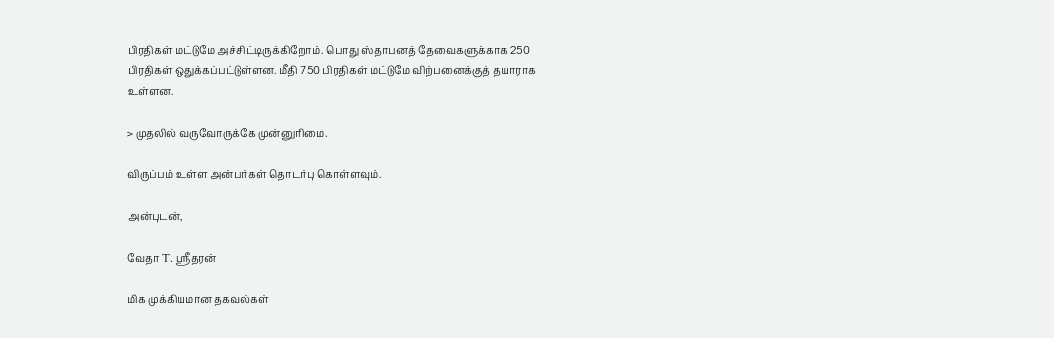பிரதிகள் மட்டுமே அச்சிட்டிருக்கிறோம். பொது ஸ்தாபனத் தேவைகளுக்காக 250 பிரதிகள் ஒதுக்கப்பட்டுள்ளன. மீதி 750 பிரதிகள் மட்டுமே விற்பனைக்குத் தயாராக உள்ளன.

> முதலில் வருவோருக்கே முன்னுரிமை.

விருப்பம் உள்ள அன்பர்கள் தொடர்பு கொள்ளவும்.

அன்புடன்,

வேதா T. ஶ்ரீதரன்

மிக முக்கியமான தகவல்கள்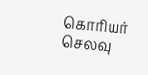கொரியர் செலவு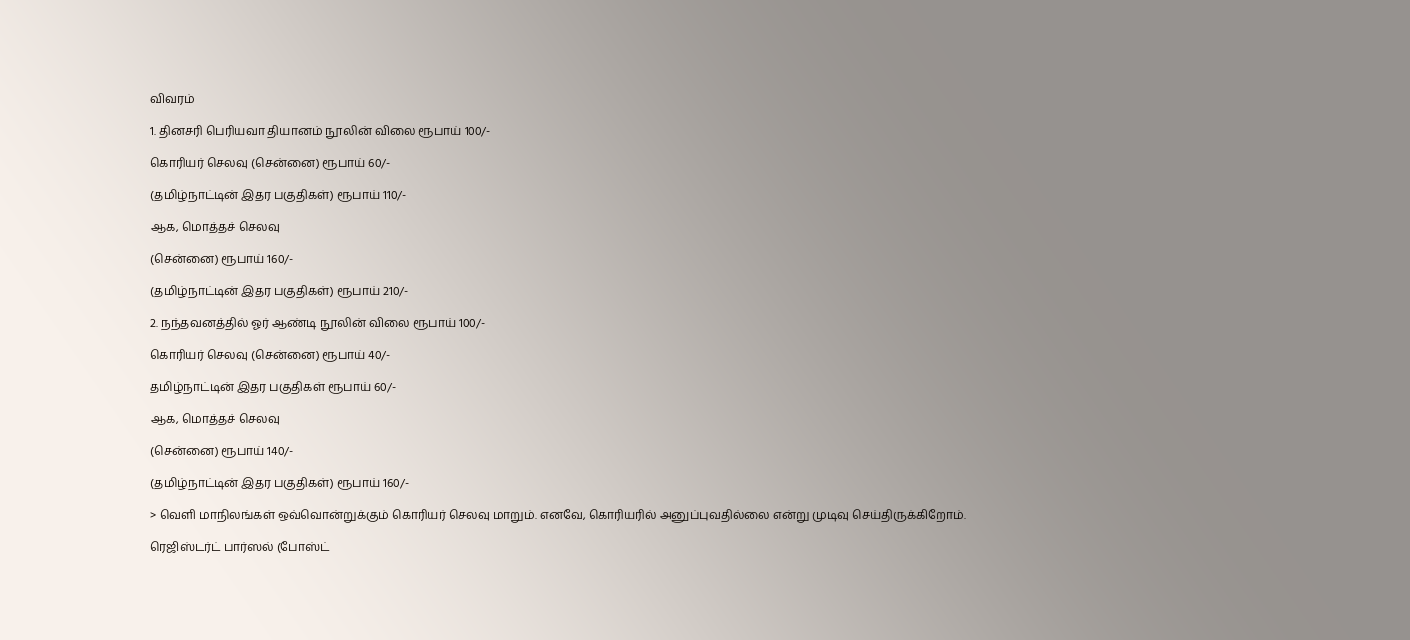விவரம்

1. தினசரி பெரியவா தியானம் நூலின் விலை ரூபாய் 100/-

கொரியர் செலவு (சென்னை) ரூபாய் 60/-

(தமிழ்நாட்டின் இதர பகுதிகள்) ரூபாய் 110/-

ஆக, மொத்தச் செலவு

(சென்னை) ரூபாய் 160/-

(தமிழ்நாட்டின் இதர பகுதிகள்) ரூபாய் 210/-

2. நந்தவனத்தில் ஓர் ஆண்டி நூலின் விலை ரூபாய் 100/-

கொரியர் செலவு (சென்னை) ரூபாய் 40/-

தமிழ்நாட்டின் இதர பகுதிகள் ரூபாய் 60/-

ஆக, மொத்தச் செலவு

(சென்னை) ரூபாய் 140/-

(தமிழ்நாட்டின் இதர பகுதிகள்) ரூபாய் 160/-

> வெளி மாநிலங்கள் ஒவ்வொன்றுக்கும் கொரியர் செலவு மாறும். எனவே, கொரியரில் அனுப்புவதில்லை என்று முடிவு செய்திருக்கிறோம்.

ரெஜிஸ்டர்ட் பார்ஸல் (போஸ்ட்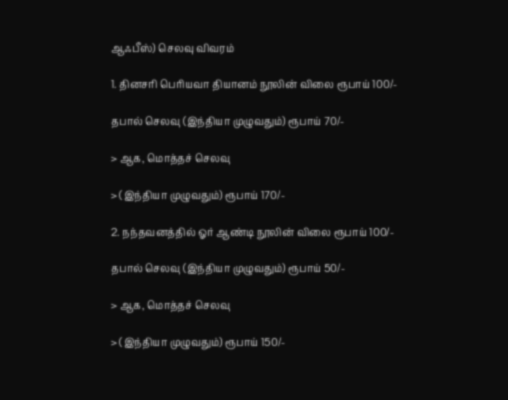ஆஃபீஸ்) செலவு விவரம்

1. தினசரி பெரியவா தியானம் நூலின் விலை ரூபாய் 100/-

தபால் செலவு (இந்தியா முழுவதும்) ரூபாய் 70/-

> ஆக, மொத்தச் செலவு

> (இந்தியா முழுவதும்) ரூபாய் 170/-

2. நந்தவனத்தில் ஓர் ஆண்டி நூலின் விலை ரூபாய் 100/-

தபால் செலவு (இந்தியா முழுவதும்) ரூபாய் 50/-

> ஆக, மொத்தச் செலவு

> (இந்தியா முழுவதும்) ரூபாய் 150/-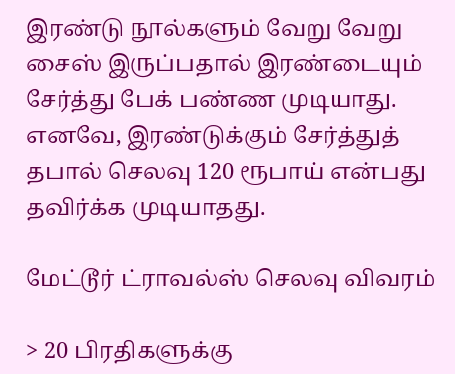இரண்டு நூல்களும் வேறு வேறு சைஸ் இருப்பதால் இரண்டையும் சேர்த்து பேக் பண்ண முடியாது. எனவே, இரண்டுக்கும் சேர்த்துத் தபால் செலவு 120 ரூபாய் என்பது தவிர்க்க முடியாதது.

மேட்டூர் ட்ராவல்ஸ் செலவு விவரம்

> 20 பிரதிகளுக்கு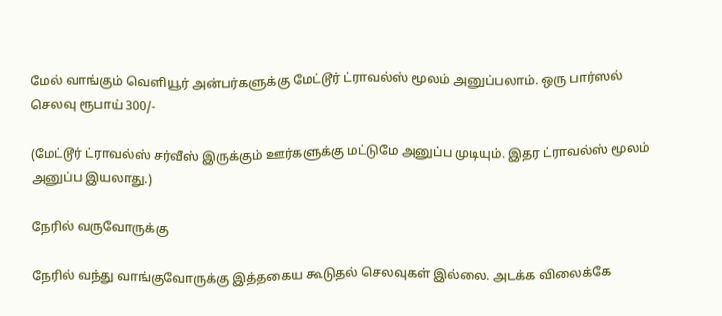மேல் வாங்கும் வெளியூர் அன்பர்களுக்கு மேட்டூர் ட்ராவல்ஸ் மூலம் அனுப்பலாம். ஒரு பார்ஸல் செலவு ரூபாய் 300/-

(மேட்டூர் ட்ராவல்ஸ் சர்வீஸ் இருக்கும் ஊர்களுக்கு மட்டுமே அனுப்ப முடியும். இதர ட்ராவல்ஸ் மூலம் அனுப்ப இயலாது.)

நேரில் வருவோருக்கு

நேரில் வந்து வாங்குவோருக்கு இத்தகைய கூடுதல் செலவுகள் இல்லை. அடக்க விலைக்கே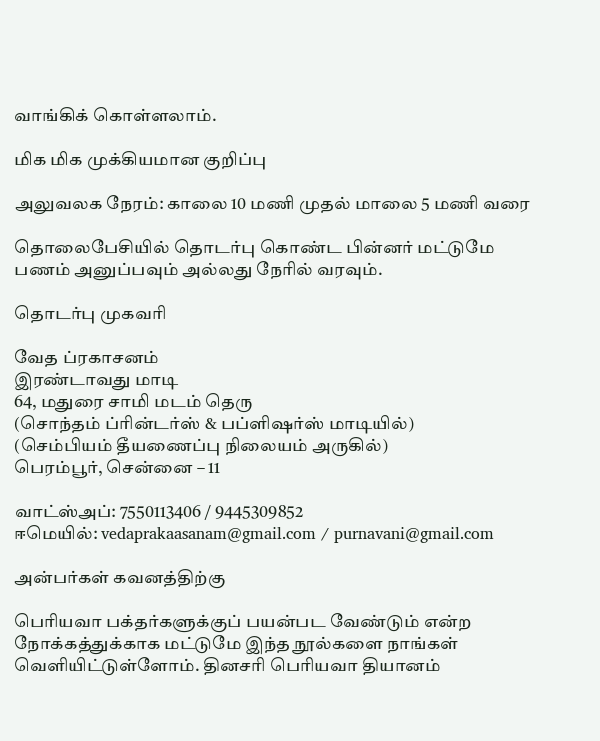வாங்கிக் கொள்ளலாம்.

மிக மிக முக்கியமான குறிப்பு

அலுவலக நேரம்: காலை 10 மணி முதல் மாலை 5 மணி வரை

தொலைபேசியில் தொடர்பு கொண்ட பின்னர் மட்டுமே
பணம் அனுப்பவும் அல்லது நேரில் வரவும்.

தொடர்பு முகவரி

வேத ப்ரகாசனம்
இரண்டாவது மாடி
64, மதுரை சாமி மடம் தெரு
(சொந்தம் ப்ரின்டர்ஸ் & பப்ளிஷர்ஸ் மாடியில்)
(செம்பியம் தீயணைப்பு நிலையம் அருகில்)
பெரம்பூர், சென்னை – 11

வாட்ஸ்அப்: 7550113406 / 9445309852
ஈமெயில்: vedaprakaasanam@gmail.com / purnavani@gmail.com

அன்பர்கள் கவனத்திற்கு

பெரியவா பக்தர்களுக்குப் பயன்பட வேண்டும் என்ற நோக்கத்துக்காக மட்டுமே இந்த நூல்களை நாங்கள் வெளியிட்டுள்ளோம். தினசரி பெரியவா தியானம்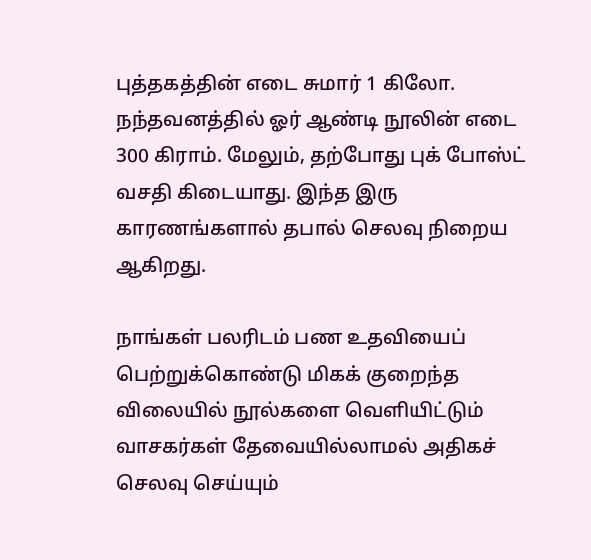புத்தகத்தின் எடை சுமார் 1 கிலோ. நந்தவனத்தில் ஓர் ஆண்டி நூலின் எடை 300 கிராம். மேலும், தற்போது புக் போஸ்ட் வசதி கிடையாது. இந்த இரு காரணங்களால் தபால் செலவு நிறைய ஆகிறது.

நாங்கள் பலரிடம் பண உதவியைப் பெற்றுக்கொண்டு மிகக் குறைந்த விலையில் நூல்களை வெளியிட்டும் வாசகர்கள் தேவையில்லாமல் அதிகச் செலவு செய்யும்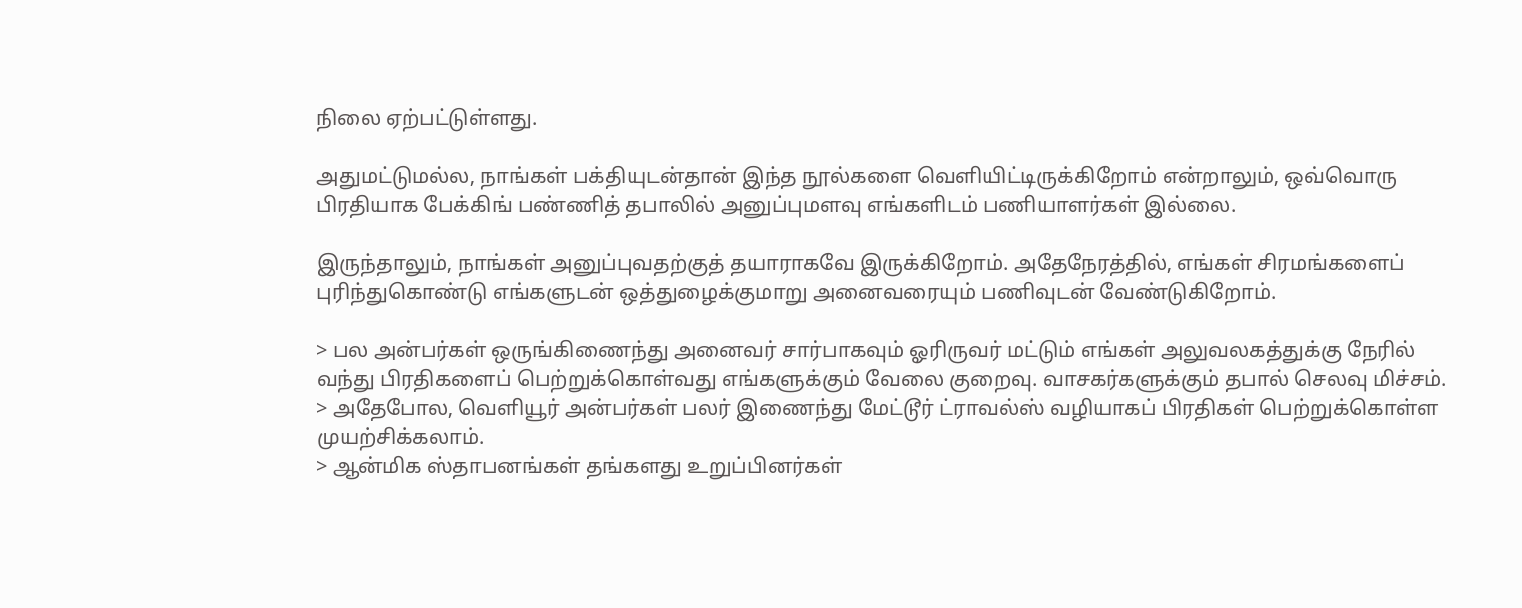நிலை ஏற்பட்டுள்ளது.

அதுமட்டுமல்ல, நாங்கள் பக்தியுடன்தான் இந்த நூல்களை வெளியிட்டிருக்கிறோம் என்றாலும், ஒவ்வொரு பிரதியாக பேக்கிங் பண்ணித் தபாலில் அனுப்புமளவு எங்களிடம் பணியாளர்கள் இல்லை.

இருந்தாலும், நாங்கள் அனுப்புவதற்குத் தயாராகவே இருக்கிறோம். அதேநேரத்தில், எங்கள் சிரமங்களைப் புரிந்துகொண்டு எங்களுடன் ஒத்துழைக்குமாறு அனைவரையும் பணிவுடன் வேண்டுகிறோம்.

> பல அன்பர்கள் ஒருங்கிணைந்து அனைவர் சார்பாகவும் ஓரிருவர் மட்டும் எங்கள் அலுவலகத்துக்கு நேரில் வந்து பிரதிகளைப் பெற்றுக்கொள்வது எங்களுக்கும் வேலை குறைவு. வாசகர்களுக்கும் தபால் செலவு மிச்சம்.
> அதேபோல, வெளியூர் அன்பர்கள் பலர் இணைந்து மேட்டூர் ட்ராவல்ஸ் வழியாகப் பிரதிகள் பெற்றுக்கொள்ள முயற்சிக்கலாம்.
> ஆன்மிக ஸ்தாபனங்கள் தங்களது உறுப்பினர்கள்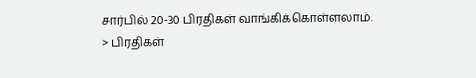சார்பில் 20-30 பிரதிகள் வாங்கிக்கொள்ளலாம்.
> பிரதிகள்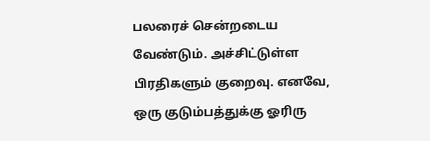பலரைச் சென்றடைய வேண்டும். அச்சிட்டுள்ள பிரதிகளும் குறைவு. எனவே, ஒரு குடும்பத்துக்கு ஓரிரு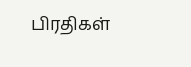பிரதிகள்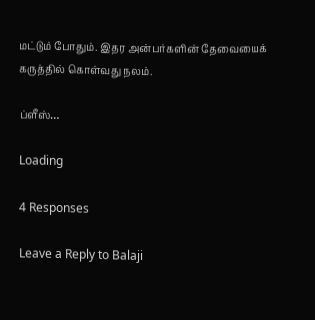மட்டும் போதும். இதர அன்பர்களின் தேவையைக் கருத்தில் கொள்வது நலம்.

ப்ளீஸ்…

Loading

4 Responses

Leave a Reply to Balaji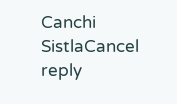Canchi SistlaCancel reply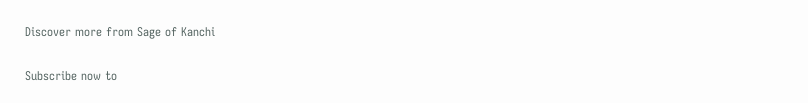Discover more from Sage of Kanchi

Subscribe now to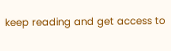keep reading and get access to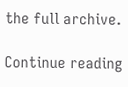the full archive.

Continue reading